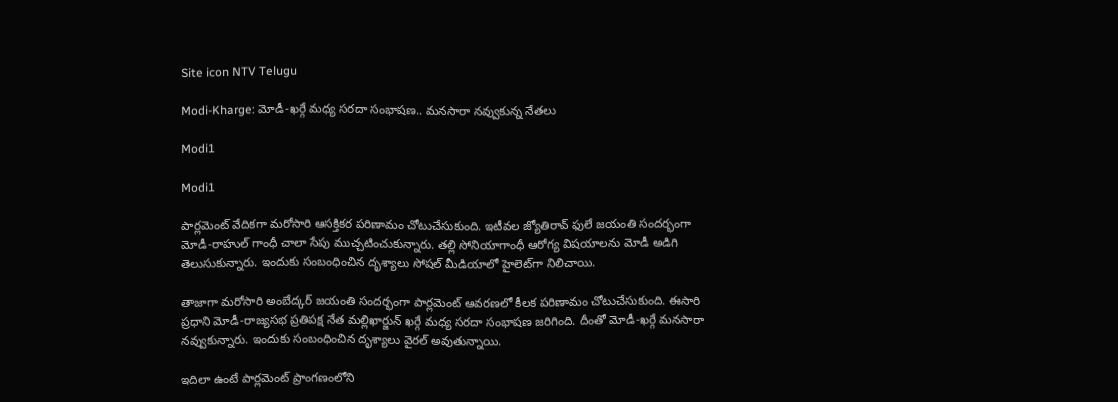Site icon NTV Telugu

Modi-Kharge: మోడీ-ఖర్గే మధ్య సరదా సంభాషణ.. మనసారా నవ్వుకున్న నేతలు

Modi1

Modi1

పార్లమెంట్ వేదికగా మరోసారి ఆసక్తికర పరిణామం చోటుచేసుకుంది. ఇటీవల జ్యోతిరావ్ ఫులే జయంతి సందర్భంగా మోడీ-రాహుల్ గాంధీ చాలా సేపు ముచ్చటించుకున్నారు. తల్లి సోనియాగాంధీ ఆరోగ్య విషయాలను మోడీ అడిగి తెలుసుకున్నారు. ఇందుకు సంబంధించిన దృశ్యాలు సోషల్ మీడియాలో హైలెట్‌గా నిలిచాయి.

తాజాగా మరోసారి అంబేద్కర్ జయంతి సందర్భంగా పార్లమెంట్ ఆవరణలో కీలక పరిణామం చోటుచేసుకుంది. ఈసారి ప్రధాని మోడీ-రాజ్యసభ ప్రతిపక్ష నేత మల్లిఖార్జున్ ఖర్గే మధ్య సరదా సంభాషణ జరిగింది. దీంతో మోడీ-ఖర్గే మనసారా నవ్వుకున్నారు. ఇందుకు సంబంధించిన దృశ్యాలు వైరల్ అవుతున్నాయి.

ఇదిలా ఉంటే పార్లమెంట్ ప్రాంగణంలోని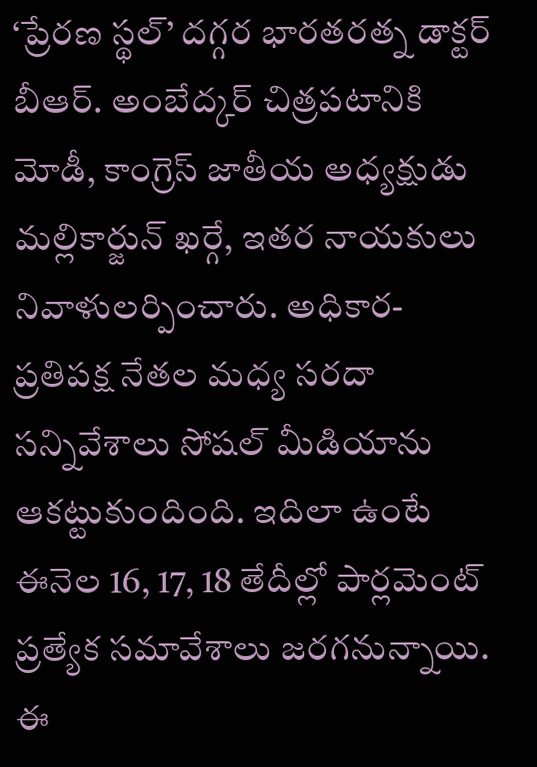‘ప్రేరణ స్థల్’ దగ్గర భారతరత్న డాక్టర్ బీఆర్. అంబేద్కర్ చిత్రపటానికి మోడీ, కాంగ్రెస్ జాతీయ అధ్యక్షుడు మల్లికార్జున్ ఖర్గే, ఇతర నాయకులు నివాళులర్పించారు. అధికార-ప్రతిపక్ష నేతల మధ్య సరదా సన్నివేశాలు సోషల్ మీడియాను ఆకట్టుకుందింది. ఇదిలా ఉంటే ఈనెల 16, 17, 18 తేదీల్లో పార్లమెంట్ ప్రత్యేక సమావేశాలు జరగనున్నాయి. ఈ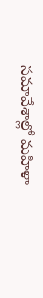సమావేశాల్లో మహిళా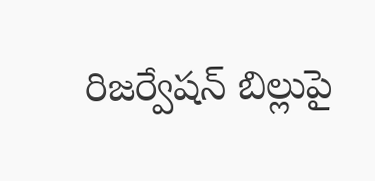రిజర్వేషన్ బిల్లుపై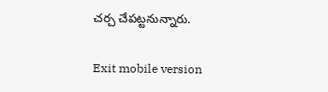చర్చ చేపట్టనున్నారు.

Exit mobile version